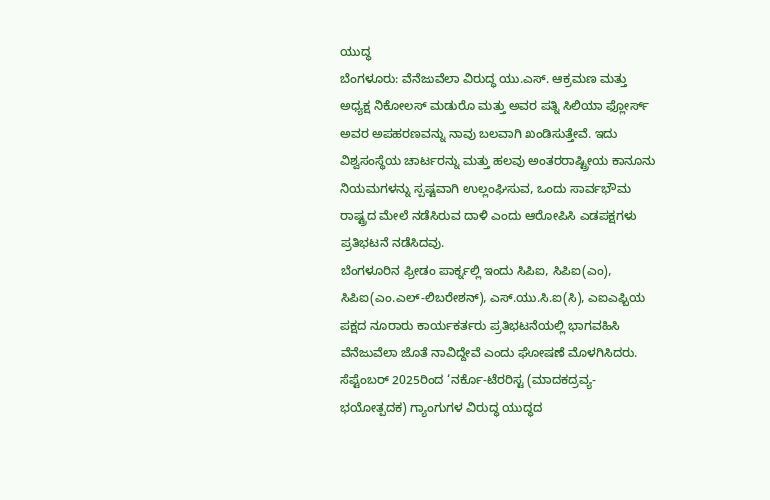ಯುದ್ಧ
ಬೆಂಗಳೂರು: ವೆನೆಜುವೆಲಾ ವಿರುದ್ಧ ಯು.ಎಸ್. ಆಕ್ರಮಣ ಮತ್ತು ಅಧ್ಯಕ್ಷ ನಿಕೋಲಸ್ ಮಡುರೊ ಮತ್ತು ಅವರ ಪತ್ನಿ ಸಿಲಿಯಾ ಫ್ಲೋರ್ಸ್ ಅವರ ಅಪಹರಣವನ್ನು ನಾವು ಬಲವಾಗಿ ಖಂಡಿಸುತ್ತೇವೆ. ಇದು ವಿಶ್ವಸಂಸ್ಥೆಯ ಚಾರ್ಟರನ್ನು ಮತ್ತು ಹಲವು ಅಂತರರಾಷ್ಟ್ರೀಯ ಕಾನೂನು ನಿಯಮಗಳನ್ನು ಸ್ಪಷ್ಟವಾಗಿ ಉಲ್ಲಂಘಿಸುವ, ಒಂದು ಸಾರ್ವಭೌಮ ರಾಷ್ಟ್ರದ ಮೇಲೆ ನಡೆಸಿರುವ ದಾಳಿ ಎಂದು ಆರೋಪಿಸಿ ಎಡಪಕ್ಷಗಳು ಪ್ರತಿಭಟನೆ ನಡೆಸಿದವು.
ಬೆಂಗಳೂರಿನ ಫ್ರೀಡಂ ಪಾರ್ಕ್ನಲ್ಲಿ ಇಂದು ಸಿಪಿಐ, ಸಿಪಿಐ(ಎಂ), ಸಿಪಿಐ(ಎಂ.ಎಲ್-ಲಿಬರೇಶನ್), ಎಸ್.ಯು.ಸಿ.ಐ(ಸಿ), ಎಐಎಫ್ಬಿಯ ಪಕ್ಷದ ನೂರಾರು ಕಾರ್ಯಕರ್ತರು ಪ್ರತಿಭಟನೆಯಲ್ಲಿ ಭಾಗವಹಿಸಿ ವೆನೆಜುವೆಲಾ ಜೊತೆ ನಾವಿದ್ದೇವೆ ಎಂದು ಘೋಷಣೆ ಮೊಳಗಿಸಿದರು.
ಸೆಪ್ಟೆಂಬರ್ 2025ರಿಂದ ‘ನರ್ಕೊ-ಟೆರರಿಸ್ಟ (ಮಾದಕದ್ರವ್ಯ-ಭಯೋತ್ಪದಕ) ಗ್ಯಾಂಗುಗಳ ವಿರುದ್ಧ ಯುದ್ಧದ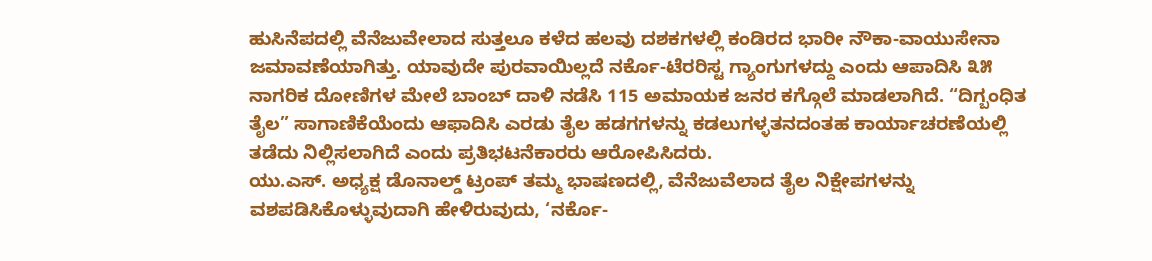ಹುಸಿನೆಪದಲ್ಲಿ ವೆನೆಜುವೇಲಾದ ಸುತ್ತಲೂ ಕಳೆದ ಹಲವು ದಶಕಗಳಲ್ಲಿ ಕಂಡಿರದ ಭಾರೀ ನೌಕಾ-ವಾಯುಸೇನಾ ಜಮಾವಣೆಯಾಗಿತ್ತು. ಯಾವುದೇ ಪುರವಾಯಿಲ್ಲದೆ ನರ್ಕೊ-ಟೆರರಿಸ್ಟ ಗ್ಯಾಂಗುಗಳದ್ದು ಎಂದು ಆಪಾದಿಸಿ ೩೫ ನಾಗರಿಕ ದೋಣಿಗಳ ಮೇಲೆ ಬಾಂಬ್ ದಾಳಿ ನಡೆಸಿ 115 ಅಮಾಯಕ ಜನರ ಕಗ್ಗೊಲೆ ಮಾಡಲಾಗಿದೆ. “ದಿಗ್ಬಂಧಿತ ತೈಲ” ಸಾಗಾಣಿಕೆಯೆಂದು ಆಫಾದಿಸಿ ಎರಡು ತೈಲ ಹಡಗಗಳನ್ನು ಕಡಲುಗಳ್ಳತನದಂತಹ ಕಾರ್ಯಾಚರಣೆಯಲ್ಲಿ ತಡೆದು ನಿಲ್ಲಿಸಲಾಗಿದೆ ಎಂದು ಪ್ರತಿಭಟನೆಕಾರರು ಆರೋಪಿಸಿದರು.
ಯು.ಎಸ್. ಅಧ್ಯಕ್ಷ ಡೊನಾಲ್ಡ್ ಟ್ರಂಪ್ ತಮ್ಮ ಭಾಷಣದಲ್ಲಿ, ವೆನೆಜುವೆಲಾದ ತೈಲ ನಿಕ್ಷೇಪಗಳನ್ನು ವಶಪಡಿಸಿಕೊಳ್ಳುವುದಾಗಿ ಹೇಳಿರುವುದು, ‘ನರ್ಕೊ-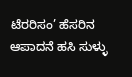ಟೆರರಿಸಂ’ ಹೆಸರಿನ ಆಪಾದನೆ ಹಸಿ ಸುಳ್ಳು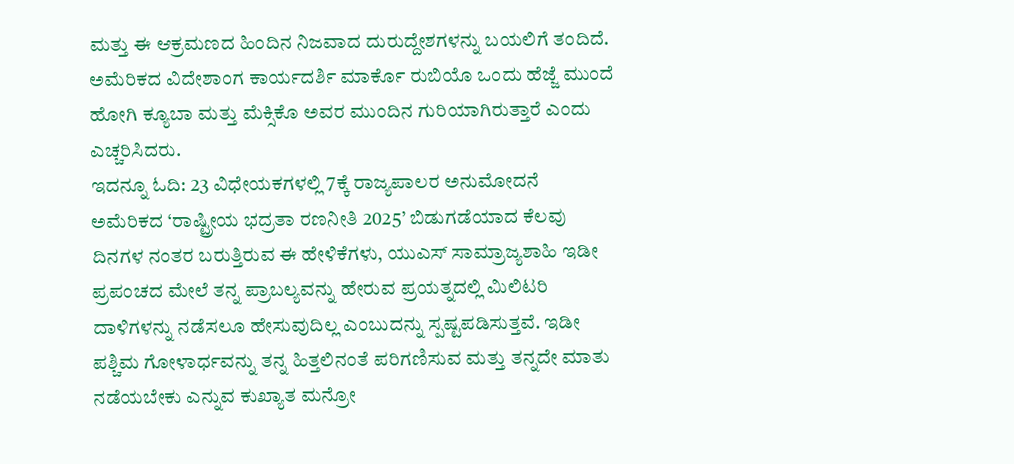ಮತ್ತು ಈ ಆಕ್ರಮಣದ ಹಿಂದಿನ ನಿಜವಾದ ದುರುದ್ದೇಶಗಳನ್ನು ಬಯಲಿಗೆ ತಂದಿದೆ. ಅಮೆರಿಕದ ವಿದೇಶಾಂಗ ಕಾರ್ಯದರ್ಶಿ ಮಾರ್ಕೊ ರುಬಿಯೊ ಒಂದು ಹೆಜ್ಜೆ ಮುಂದೆ ಹೋಗಿ ಕ್ಯೂಬಾ ಮತ್ತು ಮೆಕ್ಸಿಕೊ ಅವರ ಮುಂದಿನ ಗುರಿಯಾಗಿರುತ್ತಾರೆ ಎಂದು ಎಚ್ಚರಿಸಿದರು.
ಇದನ್ನೂ ಓದಿ: 23 ವಿಧೇಯಕಗಳಲ್ಲಿ 7ಕ್ಕೆ ರಾಜ್ಯಪಾಲರ ಅನುಮೋದನೆ
ಅಮೆರಿಕದ ‘ರಾಷ್ಟ್ರೀಯ ಭದ್ರತಾ ರಣನೀತಿ 2025’ ಬಿಡುಗಡೆಯಾದ ಕೆಲವು ದಿನಗಳ ನಂತರ ಬರುತ್ತಿರುವ ಈ ಹೇಳಿಕೆಗಳು, ಯುಎಸ್ ಸಾಮ್ರಾಜ್ಯಶಾಹಿ ಇಡೀ ಪ್ರಪಂಚದ ಮೇಲೆ ತನ್ನ ಪ್ರಾಬಲ್ಯವನ್ನು ಹೇರುವ ಪ್ರಯತ್ನದಲ್ಲಿ ಮಿಲಿಟರಿ ದಾಳಿಗಳನ್ನು ನಡೆಸಲೂ ಹೇಸುವುದಿಲ್ಲ ಎಂಬುದನ್ನು ಸ್ಪಷ್ಟಪಡಿಸುತ್ತವೆ. ಇಡೀ ಪಶ್ಚಿಮ ಗೋಳಾರ್ಧವನ್ನು ತನ್ನ ಹಿತ್ತಲಿನಂತೆ ಪರಿಗಣಿಸುವ ಮತ್ತು ತನ್ನದೇ ಮಾತು ನಡೆಯಬೇಕು ಎನ್ನುವ ಕುಖ್ಯಾತ ಮನ್ರೋ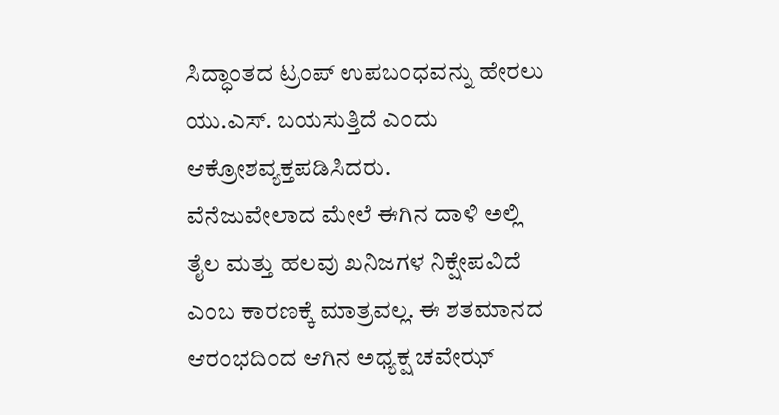ಸಿದ್ಧಾಂತದ ಟ್ರಂಪ್ ಉಪಬಂಧವನ್ನು ಹೇರಲು ಯು.ಎಸ್. ಬಯಸುತ್ತಿದೆ ಎಂದು ಆಕ್ರೋಶವ್ಯಕ್ತಪಡಿಸಿದರು.
ವೆನೆಜುವೇಲಾದ ಮೇಲೆ ಈಗಿನ ದಾಳಿ ಅಲ್ಲಿ ತೈಲ ಮತ್ತು ಹಲವು ಖನಿಜಗಳ ನಿಕ್ಷೇಪವಿದೆ ಎಂಬ ಕಾರಣಕ್ಕೆ ಮಾತ್ರವಲ್ಲ. ಈ ಶತಮಾನದ ಆರಂಭದಿಂದ ಆಗಿನ ಅಧ್ಯಕ್ಷ ಚವೇಝ್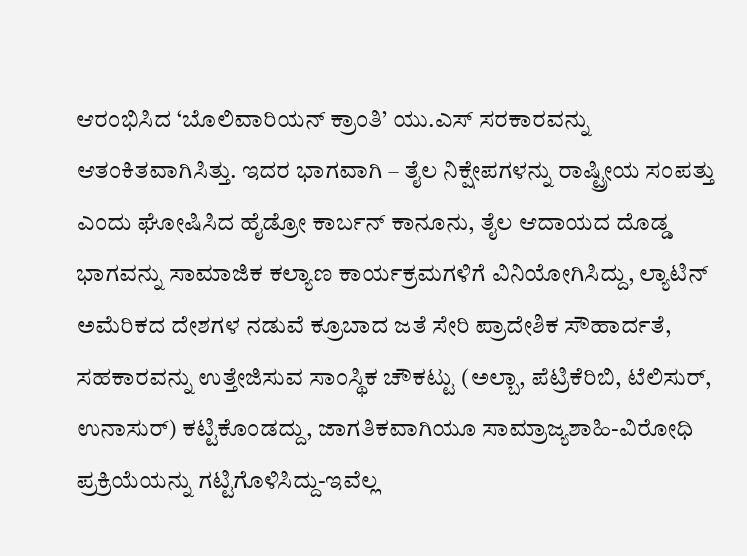ಆರಂಭಿಸಿದ ‘ಬೊಲಿವಾರಿಯನ್ ಕ್ರಾಂತಿ’ ಯು.ಎಸ್ ಸರಕಾರವನ್ನು ಆತಂಕಿತವಾಗಿಸಿತ್ತು. ಇದರ ಭಾಗವಾಗಿ – ತೈಲ ನಿಕ್ಷೇಪಗಳನ್ನು ರಾಷ್ಟ್ರೀಯ ಸಂಪತ್ತು ಎಂದು ಘೋಷಿಸಿದ ಹೈಡ್ರೋ ಕಾರ್ಬನ್ ಕಾನೂನು, ತೈಲ ಆದಾಯದ ದೊಡ್ಡ ಭಾಗವನ್ನು ಸಾಮಾಜಿಕ ಕಲ್ಯಾಣ ಕಾರ್ಯಕ್ರಮಗಳಿಗೆ ವಿನಿಯೋಗಿಸಿದ್ದು, ಲ್ಯಾಟಿನ್ ಅಮೆರಿಕದ ದೇಶಗಳ ನಡುವೆ ಕ್ರೂಬಾದ ಜತೆ ಸೇರಿ ಪ್ರಾದೇಶಿಕ ಸೌಹಾರ್ದತೆ, ಸಹಕಾರವನ್ನು ಉತ್ತೇಜಿಸುವ ಸಾಂಸ್ಥಿಕ ಚೌಕಟ್ಟು (ಅಲ್ಬಾ, ಪೆಟ್ರಿಕೆರಿಬಿ, ಟೆಲಿಸುರ್, ಉನಾಸುರ್) ಕಟ್ಟಿಕೊಂಡದ್ದು, ಜಾಗತಿಕವಾಗಿಯೂ ಸಾಮ್ರಾಜ್ಯಶಾಹಿ-ವಿರೋಧಿ ಪ್ರಕ್ರಿಯೆಯನ್ನು ಗಟ್ಟಿಗೊಳಿಸಿದ್ದು-ಇವೆಲ್ಲ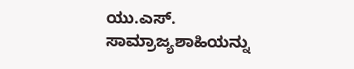ಯು.ಎಸ್. ಸಾಮ್ರಾಜ್ಯಶಾಹಿಯನ್ನು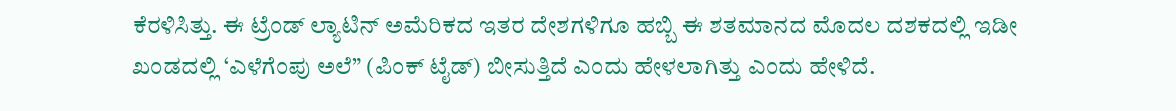ಕೆರಳಿಸಿತ್ತು. ಈ ಟ್ರೆಂಡ್ ಲ್ಯಾಟಿನ್ ಅಮೆರಿಕದ ಇತರ ದೇಶಗಳಿಗೂ ಹಬ್ಬಿ ಈ ಶತಮಾನದ ಮೊದಲ ದಶಕದಲ್ಲಿ ಇಡೀ ಖಂಡದಲ್ಲಿ ‘ಎಳೆಗೆಂಪು ಅಲೆ” (ಪಿಂಕ್ ಟೈಡ್) ಬೀಸುತ್ತಿದೆ ಎಂದು ಹೇಳಲಾಗಿತ್ತು ಎಂದು ಹೇಳಿದೆ.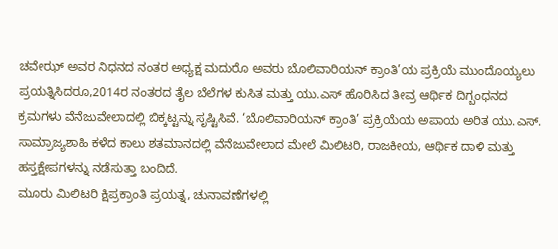ಚವೇಝ್ ಅವರ ನಿಧನದ ನಂತರ ಅಧ್ಯಕ್ಷ ಮದುರೊ ಅವರು ಬೊಲಿವಾರಿಯನ್ ಕ್ರಾಂತಿ’ಯ ಪ್ರಕ್ರಿಯೆ ಮುಂದೊಯ್ಯಲು ಪ್ರಯತ್ನಿಸಿದರೂ,2014ರ ನಂತರದ ತೈಲ ಬೆಲೆಗಳ ಕುಸಿತ ಮತ್ತು ಯು.ಎಸ್ ಹೊರಿಸಿದ ತೀವ್ರ ಆರ್ಥಿಕ ದಿಗ್ಬಂಧನದ ಕ್ರಮಗಳು ವೆನೆಜುವೇಲಾದಲ್ಲಿ ಬಿಕ್ಕಟ್ಟನ್ನು ಸೃಷ್ಟಿಸಿವೆ. ‘ಬೊಲಿವಾರಿಯನ್ ಕ್ರಾಂತಿ’ ಪ್ರಕ್ರಿಯೆಯ ಅಪಾಯ ಅರಿತ ಯು.ಎಸ್. ಸಾಮ್ರಾಜ್ಯಶಾಹಿ ಕಳೆದ ಕಾಲು ಶತಮಾನದಲ್ಲಿ ವೆನೆಜುವೇಲಾದ ಮೇಲೆ ಮಿಲಿಟರಿ, ರಾಜಕೀಯ, ಆರ್ಥಿಕ ದಾಳಿ ಮತ್ತು ಹಸ್ತಕ್ಷೇಪಗಳನ್ನು ನಡೆಸುತ್ತಾ ಬಂದಿದೆ.
ಮೂರು ಮಿಲಿಟರಿ ಕ್ಷಿಪ್ರಕ್ರಾಂತಿ ಪ್ರಯತ್ನ, ಚುನಾವಣೆಗಳಲ್ಲಿ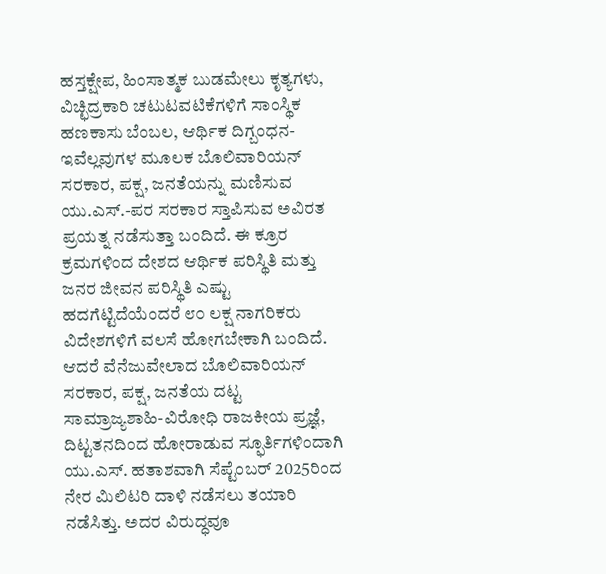ಹಸ್ತಕ್ಷೇಪ, ಹಿಂಸಾತ್ಮಕ ಬುಡಮೇಲು ಕೃತ್ಯಗಳು, ವಿಚ್ಛಿದ್ರಕಾರಿ ಚಟುಟವಟಿಕೆಗಳಿಗೆ ಸಾಂಸ್ಥಿಕ ಹಣಕಾಸು ಬೆಂಬಲ, ಆರ್ಥಿಕ ದಿಗ್ಬಂಧನ-ಇವೆಲ್ಲವುಗಳ ಮೂಲಕ ಬೊಲಿವಾರಿಯನ್ ಸರಕಾರ, ಪಕ್ಷ, ಜನತೆಯನ್ನು ಮಣಿಸುವ ಯು.ಎಸ್.-ಪರ ಸರಕಾರ ಸ್ತಾಪಿಸುವ ಅವಿರತ ಪ್ರಯತ್ನ ನಡೆಸುತ್ತಾ ಬಂದಿದೆ. ಈ ಕ್ರೂರ ಕ್ರಮಗಳಿಂದ ದೇಶದ ಆರ್ಥಿಕ ಪರಿಸ್ಥಿತಿ ಮತ್ತು ಜನರ ಜೀವನ ಪರಿಸ್ಥಿತಿ ಎಷ್ಟು ಹದಗೆಟ್ಟಿದೆಯೆಂದರೆ ೮೦ ಲಕ್ಷ ನಾಗರಿಕರು ವಿದೇಶಗಳಿಗೆ ವಲಸೆ ಹೋಗಬೇಕಾಗಿ ಬಂದಿದೆ.
ಆದರೆ ವೆನೆಜುವೇಲಾದ ಬೊಲಿವಾರಿಯನ್ ಸರಕಾರ, ಪಕ್ಷ, ಜನತೆಯ ದಟ್ಟ ಸಾಮ್ರಾಜ್ಯಶಾಹಿ-ವಿರೋಧಿ ರಾಜಕೀಯ ಪ್ರಜ್ಞೆ, ದಿಟ್ಟತನದಿಂದ ಹೋರಾಡುವ ಸ್ಫೂರ್ತಿಗಳಿಂದಾಗಿ ಯು.ಎಸ್. ಹತಾಶವಾಗಿ ಸೆಪ್ಟೆಂಬರ್ 2025ರಿಂದ ನೇರ ಮಿಲಿಟರಿ ದಾಳಿ ನಡೆಸಲು ತಯಾರಿ ನಡೆಸಿತ್ತು. ಅದರ ವಿರುದ್ಧವೂ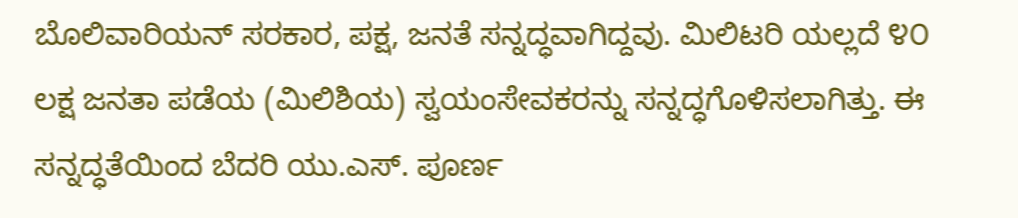ಬೊಲಿವಾರಿಯನ್ ಸರಕಾರ, ಪಕ್ಷ, ಜನತೆ ಸನ್ನದ್ಧವಾಗಿದ್ದವು. ಮಿಲಿಟರಿ ಯಲ್ಲದೆ ೪೦ ಲಕ್ಷ ಜನತಾ ಪಡೆಯ (ಮಿಲಿಶಿಯ) ಸ್ವಯಂಸೇವಕರನ್ನು ಸನ್ನದ್ಧಗೊಳಿಸಲಾಗಿತ್ತು. ಈ ಸನ್ನದ್ಧತೆಯಿಂದ ಬೆದರಿ ಯು.ಎಸ್. ಪೂರ್ಣ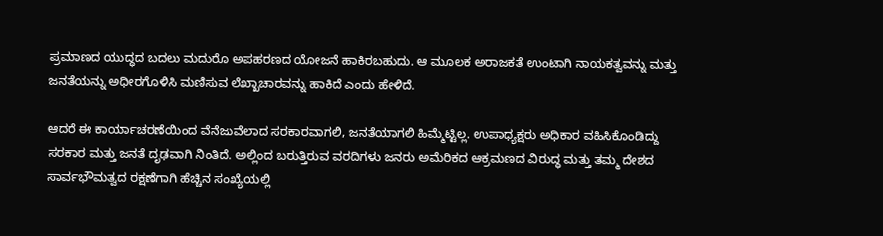ಪ್ರಮಾಣದ ಯುದ್ಧದ ಬದಲು ಮದುರೊ ಅಪಹರಣದ ಯೋಜನೆ ಹಾಕಿರಬಹುದು. ಆ ಮೂಲಕ ಅರಾಜಕತೆ ಉಂಟಾಗಿ ನಾಯಕತ್ವವನ್ನು ಮತ್ತು ಜನತೆಯನ್ನು ಅಧೀರಗೊಳಿಸಿ ಮಣಿಸುವ ಲೆಖ್ಖಾಚಾರವನ್ನು ಹಾಕಿದೆ ಎಂದು ಹೇಳಿದೆ.

ಆದರೆ ಈ ಕಾರ್ಯಾಚರಣೆಯಿಂದ ವೆನೆಜುವೆಲಾದ ಸರಕಾರವಾಗಲಿ, ಜನತೆಯಾಗಲಿ ಹಿಮ್ಮೆಟ್ಟಿಲ್ಲ. ಉಪಾಧ್ಯಕ್ಷರು ಅಧಿಕಾರ ವಹಿಸಿಕೊಂಡಿದ್ದು ಸರಕಾರ ಮತ್ತು ಜನತೆ ದೃಢವಾಗಿ ನಿಂತಿದೆ. ಅಲ್ಲಿಂದ ಬರುತ್ತಿರುವ ವರದಿಗಳು ಜನರು ಅಮೆರಿಕದ ಆಕ್ರಮಣದ ವಿರುದ್ಧ ಮತ್ತು ತಮ್ಮ ದೇಶದ ಸಾರ್ವಭೌಮತ್ವದ ರಕ್ಷಣೆಗಾಗಿ ಹೆಚ್ಚಿನ ಸಂಖ್ಯೆಯಲ್ಲಿ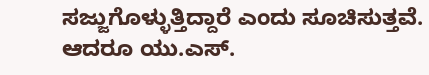ಸಜ್ಜುಗೊಳ್ಳುತ್ತಿದ್ದಾರೆ ಎಂದು ಸೂಚಿಸುತ್ತವೆ. ಆದರೂ ಯು.ಎಸ್.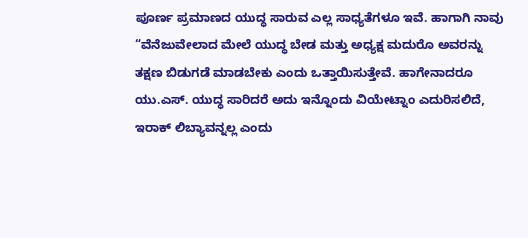ಪೂರ್ಣ ಪ್ರಮಾಣದ ಯುದ್ಧ ಸಾರುವ ಎಲ್ಲ ಸಾಧ್ಯತೆಗಳೂ ಇವೆ. ಹಾಗಾಗಿ ನಾವು “ವೆನೆಜುವೇಲಾದ ಮೇಲೆ ಯುದ್ಧ ಬೇಡ ಮತ್ತು ಅಧ್ಯಕ್ಷ ಮದುರೊ ಅವರನ್ನು ತಕ್ಷಣ ಬಿಡುಗಡೆ ಮಾಡಬೇಕು ಎಂದು ಒತ್ತಾಯಿಸುತ್ತೇವೆ. ಹಾಗೇನಾದರೂ ಯು.ಎಸ್. ಯುದ್ಧ ಸಾರಿದರೆ ಅದು ಇನ್ನೊಂದು ವಿಯೇಟ್ನಾಂ ಎದುರಿಸಲಿದೆ, ಇರಾಕ್ ಲಿಬ್ಯಾವನ್ನಲ್ಲ ಎಂದು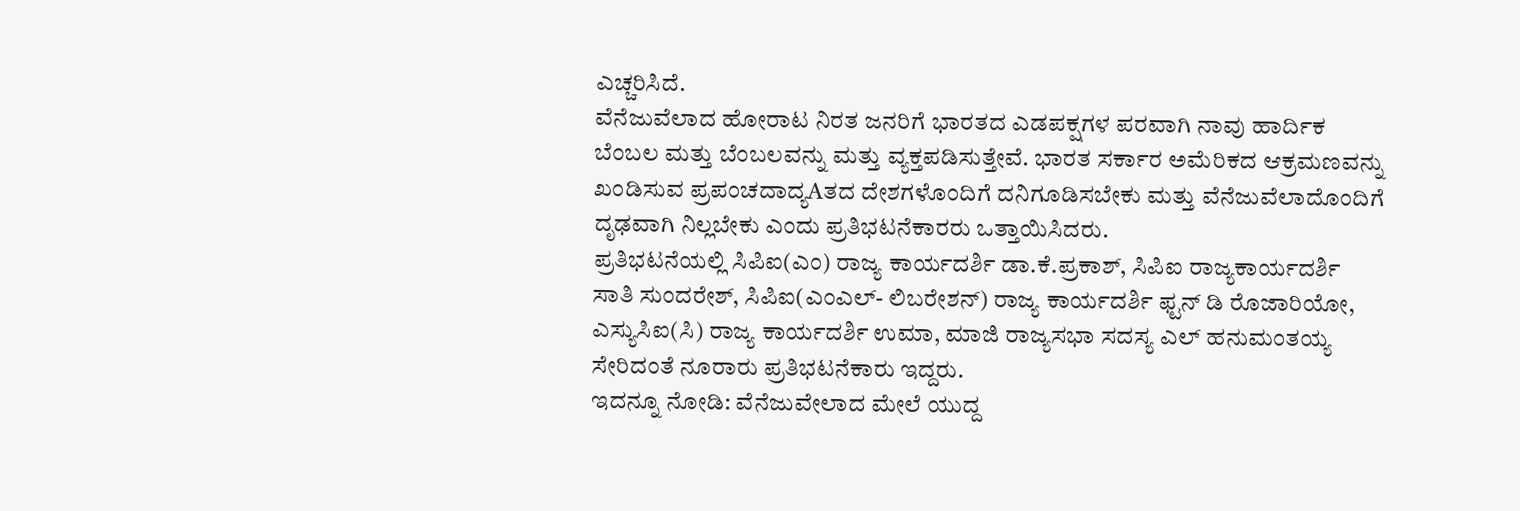ಎಚ್ಚರಿಸಿದೆ.
ವೆನೆಜುವೆಲಾದ ಹೋರಾಟ ನಿರತ ಜನರಿಗೆ ಭಾರತದ ಎಡಪಕ್ಷಗಳ ಪರವಾಗಿ ನಾವು ಹಾರ್ದಿಕ ಬೆಂಬಲ ಮತ್ತು ಬೆಂಬಲವನ್ನು ಮತ್ತು ವ್ಯಕ್ತಪಡಿಸುತ್ತೇವೆ. ಭಾರತ ಸರ್ಕಾರ ಅಮೆರಿಕದ ಆಕ್ರಮಣವನ್ನು ಖಂಡಿಸುವ ಪ್ರಪಂಚದಾದ್ಯAತದ ದೇಶಗಳೊಂದಿಗೆ ದನಿಗೂಡಿಸಬೇಕು ಮತ್ತು ವೆನೆಜುವೆಲಾದೊಂದಿಗೆ ದೃಢವಾಗಿ ನಿಲ್ಲಬೇಕು ಎಂದು ಪ್ರತಿಭಟನೆಕಾರರು ಒತ್ತಾಯಿಸಿದರು.
ಪ್ರತಿಭಟನೆಯಲ್ಲಿ ಸಿಪಿಐ(ಎಂ) ರಾಜ್ಯ ಕಾರ್ಯದರ್ಶಿ ಡಾ.ಕೆ.ಪ್ರಕಾಶ್, ಸಿಪಿಐ ರಾಜ್ಯಕಾರ್ಯದರ್ಶಿ ಸಾತಿ ಸುಂದರೇಶ್, ಸಿಪಿಐ(ಎಂಎಲ್- ಲಿಬರೇಶನ್) ರಾಜ್ಯ ಕಾರ್ಯದರ್ಶಿ ಫ್ಟನ್ ಡಿ ರೊಜಾರಿಯೋ, ಎಸ್ಯುಸಿಐ(ಸಿ) ರಾಜ್ಯ ಕಾರ್ಯದರ್ಶಿ ಉಮಾ, ಮಾಜಿ ರಾಜ್ಯಸಭಾ ಸದಸ್ಯ ಎಲ್ ಹನುಮಂತಯ್ಯ ಸೇರಿದಂತೆ ನೂರಾರು ಪ್ರತಿಭಟನೆಕಾರು ಇದ್ದರು.
ಇದನ್ನೂ ನೋಡಿ: ವೆನೆಜುವೇಲಾದ ಮೇಲೆ ಯುದ್ದ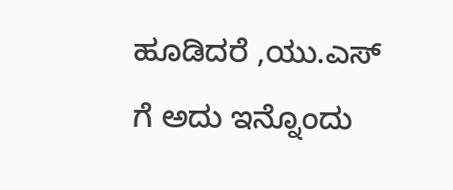ಹೂಡಿದರೆ ,ಯು.ಎಸ್ ಗೆ ಅದು ಇನ್ನೊಂದು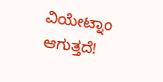ವಿಯೇಟ್ನಾಂ ಆಗುತ್ತದೆ!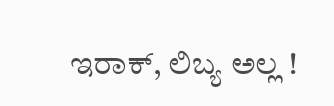ಇರಾಕ್, ಲಿಬ್ಯ ಅಲ್ಲ !